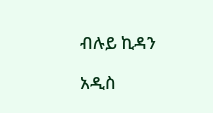ብሉይ ኪዳን

አዲስ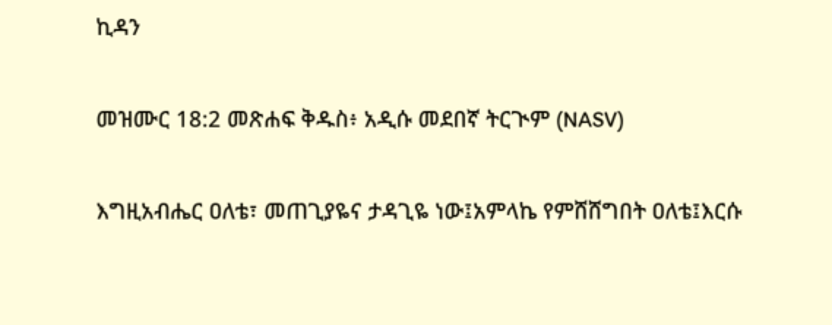ኪዳን

መዝሙር 18:2 መጽሐፍ ቅዱስ፥ አዲሱ መደበኛ ትርጒም (NASV)

እግዚአብሔር ዐለቴ፣ መጠጊያዬና ታዳጊዬ ነው፤አምላኬ የምሸሸግበት ዐለቴ፤እርሱ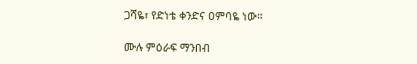ጋሻዬ፣ የድነቴ ቀንድና ዐምባዬ ነው።

ሙሉ ምዕራፍ ማንበብ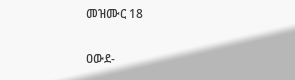መዝሙር 18

ዐውደ-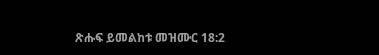ጽሑፍ ይመልከቱ መዝሙር 18:2